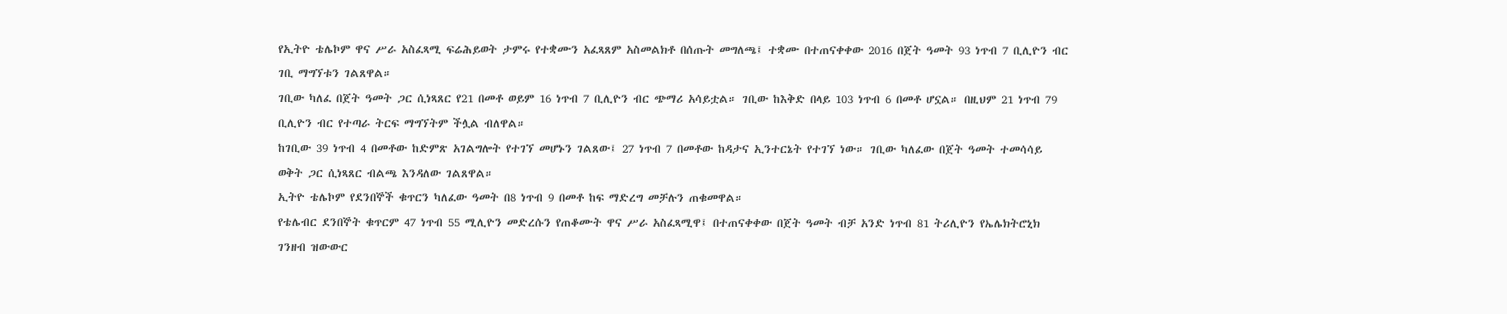የኢትዮ ቴሌኮም ዋና ሥራ አስፈጻሚ ፍሬሕይወት ታምሩ የተቋሙን አፈጻጸም አስመልክቶ በሰጡት መግለጫ፤ ተቋሙ በተጠናቀቀው 2016 በጀት ዓመት 93 ነጥብ 7 ቢሊዮን ብር ገቢ ማግኘቱን ገልጸዋል።
ገቢው ካለፈ በጀት ዓመት ጋር ሲነጻጸር የ21 በመቶ ወይም 16 ነጥብ 7 ቢሊዮን ብር ጭማሪ አሳይቷል። ገቢው ከእቅድ በላይ 103 ነጥብ 6 በመቶ ሆኗል። በዚህም 21 ነጥብ 79 ቢሊዮን ብር የተጣራ ትርፍ ማግኘትም ችሏል ብለዋል።
ከገቢው 39 ነጥብ 4 በመቶው ከድምጽ አገልግሎት የተገኘ መሆኑን ገልጸው፤ 27 ነጥብ 7 በመቶው ከዳታና ኢንተርኔት የተገኘ ነው። ገቢው ካለፈው በጀት ዓመት ተመሳሳይ ወቅት ጋር ሲነጻጸር ብልጫ እንዳለው ገልጸዋል።
ኢትዮ ቴሌኮም የደንበኞች ቁጥርን ካለፈው ዓመት በ8 ነጥብ 9 በመቶ ከፍ ማድረግ መቻሉን ጠቁመዋል።
የቴሌብር ደንበኞት ቁጥርም 47 ነጥብ 55 ሚሊዮን መድረሱን የጠቆሙት ዋና ሥራ አስፈጻሚዋ፤ በተጠናቀቀው በጀት ዓመት ብቻ አንድ ነጥብ 81 ትሪሊዮን የኤሌክትሮኒክ ገንዘብ ዝውውር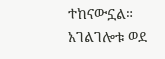ተከናውኗል።
አገልገሎቱ ወደ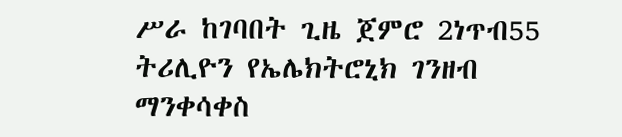ሥራ ከገባበት ጊዜ ጀምሮ 2ነጥብ55 ትሪሊዮን የኤሌክትሮኒክ ገንዘብ ማንቀሳቀስ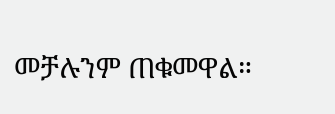መቻሉንም ጠቁመዋል።